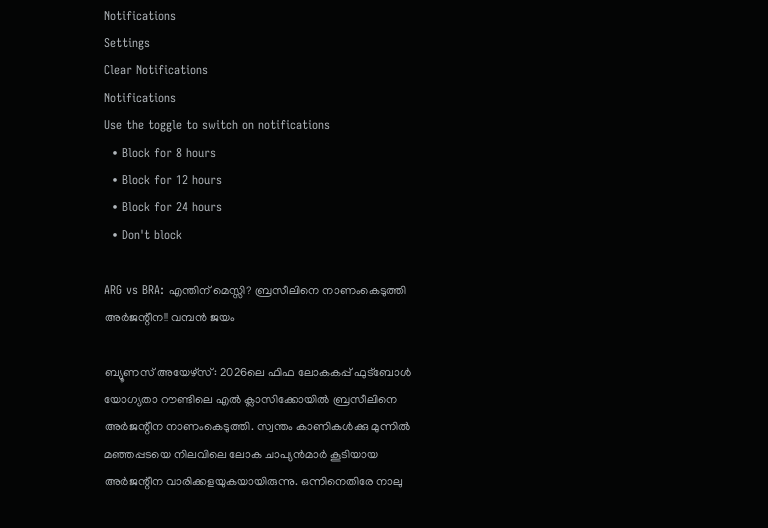Notifications
Settings
Clear Notifications
Notifications
Use the toggle to switch on notifications
  • Block for 8 hours
  • Block for 12 hours
  • Block for 24 hours
  • Don't block

ARG vs BRA: എന്തിന് മെസ്സി? ബ്രസീലിനെ നാണംകെടുത്തി അര്‍ജന്റീന!! വമ്പന്‍ ജയം

ബ്യൂണസ് അയേഴ്‌സ്: 2026ലെ ഫിഫ ലോകകപ്പ് ഫുട്‌ബോള്‍ യോഗ്യതാ റൗണ്ടിലെ എല്‍ ക്ലാസിക്കോയില്‍ ബ്രസീലിനെ അര്‍ജന്റീന നാണംകെടുത്തി. സ്വന്തം കാണികള്‍ക്കു മുന്നില്‍ മഞ്ഞപ്പടയെ നിലവിലെ ലോക ചാപ്യന്‍മാര്‍ കൂടിയായ അര്‍ജന്റീന വാരിക്കളയുകയായിരുന്നു. ഒന്നിനെതിരേ നാലു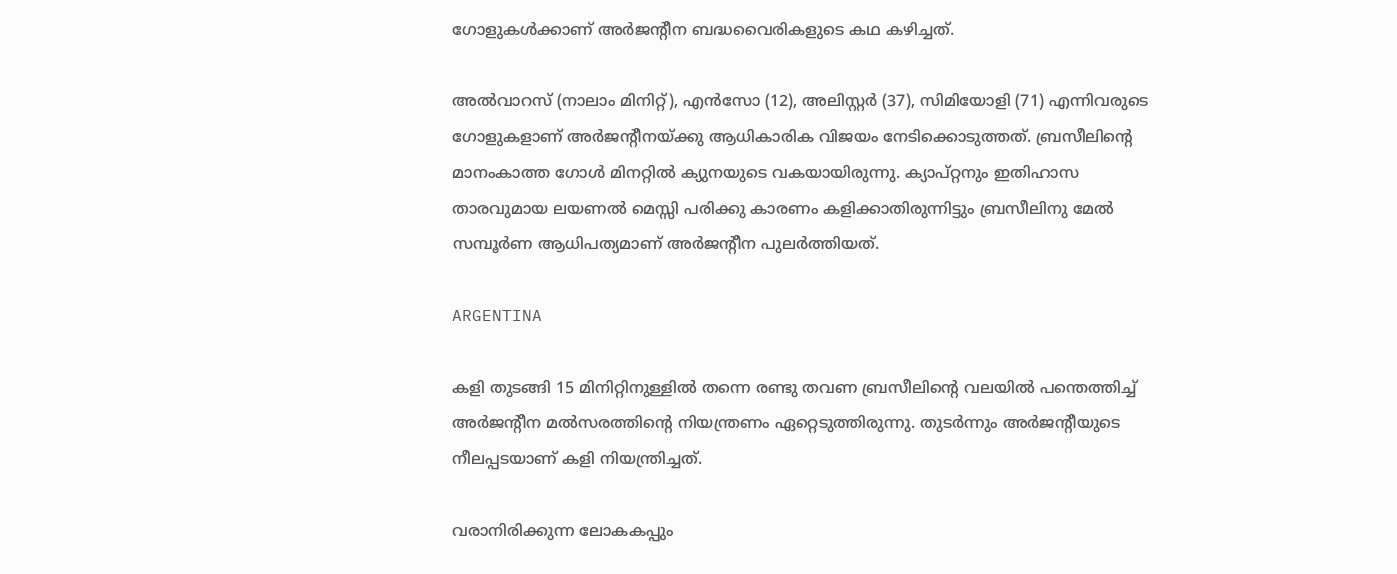ഗോളുകള്‍ക്കാണ് അര്‍ജന്റീന ബദ്ധവൈരികളുടെ കഥ കഴിച്ചത്.

അല്‍വാറസ് (നാലാം മിനിറ്റ്), എന്‍സോ (12), അലിസ്റ്റര്‍ (37), സിമിയോളി (71) എന്നിവരുടെ ഗോളുകളാണ് അര്‍ജന്റീനയ്ക്കു ആധികാരിക വിജയം നേടിക്കൊടുത്തത്. ബ്രസീലിന്റെ മാനംകാത്ത ഗോള്‍ മിനറ്റില്‍ ക്യുനയുടെ വകയായിരുന്നു. ക്യാപ്റ്റനും ഇതിഹാസ താരവുമായ ലയണല്‍ മെസ്സി പരിക്കു കാരണം കളിക്കാതിരുന്നിട്ടും ബ്രസീലിനു മേല്‍ സമ്പൂര്‍ണ ആധിപത്യമാണ് അര്‍ജന്റീന പുലര്‍ത്തിയത്.

ARGENTINA

കളി തുടങ്ങി 15 മിനിറ്റിനുള്ളില്‍ തന്നെ രണ്ടു തവണ ബ്രസീലിന്റെ വലയില്‍ പന്തെത്തിച്ച് അര്‍ജന്റീന മല്‍സരത്തിന്റെ നിയന്ത്രണം ഏറ്റെടുത്തിരുന്നു. തുടര്‍ന്നും അര്‍ജന്റീയുടെ നീലപ്പടയാണ് കളി നിയന്ത്രിച്ചത്.

വരാനിരിക്കുന്ന ലോകകപ്പും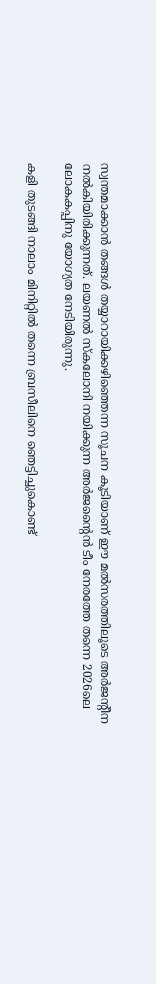സ്വന്തമാക്കാന്‍ തങ്ങള്‍ തയ്യാറായിക്കഴിഞ്ഞെന്ന സൂചന കൂടിയാണ് ഈ മല്‍സരത്തിലൂടെ അര്‍ജന്റീന നല്‍കിയിരിക്കുന്നത്. ലയണല്‍ സ്‌കലോനി നയിക്കുന്ന അര്‍ജന്റൈന്‍ ടീം നേരത്തേ തന്നെ 2026ലെ ലോകകപ്പിനു യോഗ്യത നേടിയിരുന്നു.

കളി തുടങ്ങി നാലാം മിനിറ്റില്‍ തന്നെ ബ്രസീലിനെ ഞെട്ടിച്ചുകൊണ്ട്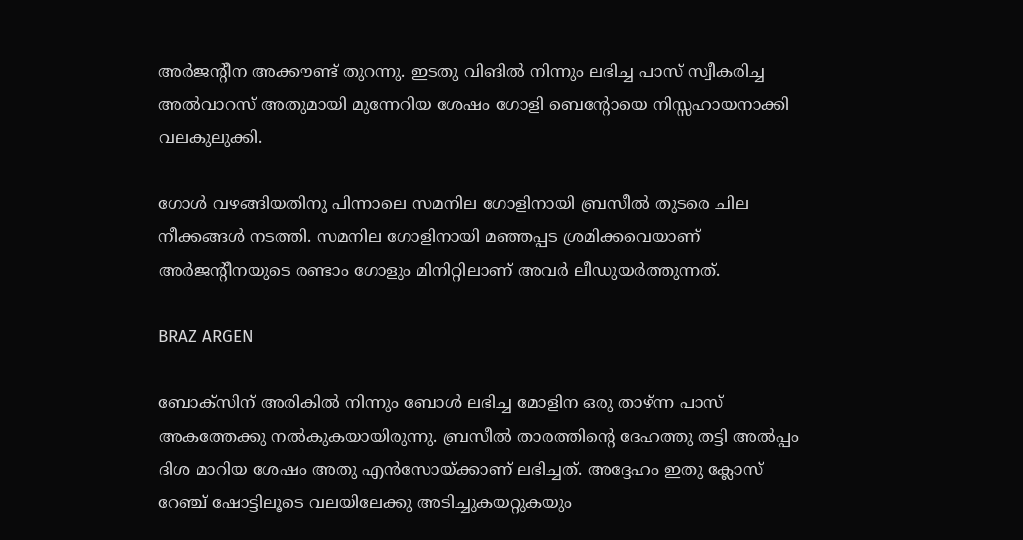അര്‍ജന്റീന അക്കൗണ്ട് തുറന്നു. ഇടതു വിങില്‍ നിന്നും ലഭിച്ച പാസ് സ്വീകരിച്ച അല്‍വാറസ് അതുമായി മുന്നേറിയ ശേഷം ഗോളി ബെന്റോയെ നിസ്സഹായനാക്കി വലകുലുക്കി.

ഗോള്‍ വഴങ്ങിയതിനു പിന്നാലെ സമനില ഗോളിനായി ബ്രസീല്‍ തുടരെ ചില നീക്കങ്ങള്‍ നടത്തി. സമനില ഗോളിനായി മഞ്ഞപ്പട ശ്രമിക്കവെയാണ് അര്‍ജന്റീനയുടെ രണ്ടാം ഗോളും മിനിറ്റിലാണ് അവര്‍ ലീഡുയര്‍ത്തുന്നത്.

BRAZ ARGEN

ബോക്‌സിന് അരികില്‍ നിന്നും ബോള്‍ ലഭിച്ച മോളിന ഒരു താഴ്ന്ന പാസ് അകത്തേക്കു നല്‍കുകയായിരുന്നു. ബ്രസീല്‍ താരത്തിന്റെ ദേഹത്തു തട്ടി അല്‍പ്പം ദിശ മാറിയ ശേഷം അതു എന്‍സോയ്ക്കാണ് ലഭിച്ചത്. അദ്ദേഹം ഇതു ക്ലോസ് റേഞ്ച് ഷോട്ടിലൂടെ വലയിലേക്കു അടിച്ചുകയറ്റുകയും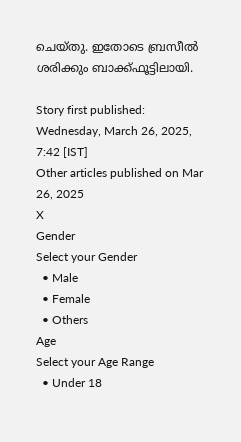ചെയ്തു. ഇതോടെ ബ്രസീല്‍ ശരിക്കും ബാക്ക്ഫൂട്ടിലായി.

Story first published: Wednesday, March 26, 2025, 7:42 [IST]
Other articles published on Mar 26, 2025
X
Gender
Select your Gender
  • Male
  • Female
  • Others
Age
Select your Age Range
  • Under 18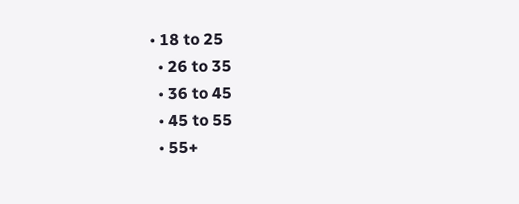• 18 to 25
  • 26 to 35
  • 36 to 45
  • 45 to 55
  • 55+